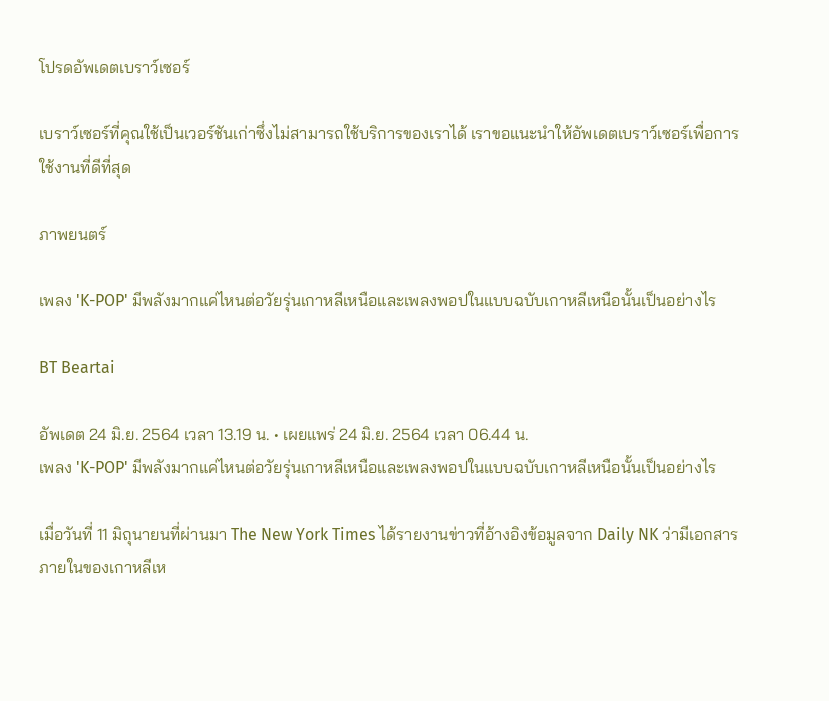โปรดอัพเดตเบราว์เซอร์

เบราว์เซอร์ที่คุณใช้เป็นเวอร์ชันเก่าซึ่งไม่สามารถใช้บริการของเราได้ เราขอแนะนำให้อัพเดตเบราว์เซอร์เพื่อการใช้งานที่ดีที่สุด

ภาพยนตร์

เพลง 'K-POP' มีพลังมากแค่ไหนต่อวัยรุ่นเกาหลีเหนือและเพลงพอปในแบบฉบับเกาหลีเหนือนั้นเป็นอย่างไร

BT Beartai

อัพเดต 24 มิ.ย. 2564 เวลา 13.19 น. • เผยแพร่ 24 มิ.ย. 2564 เวลา 06.44 น.
เพลง 'K-POP' มีพลังมากแค่ไหนต่อวัยรุ่นเกาหลีเหนือและเพลงพอปในแบบฉบับเกาหลีเหนือนั้นเป็นอย่างไร

เมื่อวันที่ 11 มิถุนายนที่ผ่านมา The New York Times ได้รายงานข่าวที่อ้างอิงข้อมูลจาก Daily NK ว่ามีเอกสารภายในของเกาหลีเห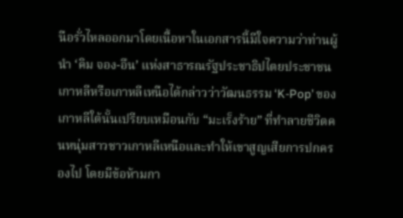นือรั่วไหลออกมาโดยเนื้อหาในเอกสารนี้มีใจความว่าท่านผู้นำ ‘คิม จอง-อึน’ แห่งสาธารณรัฐประชาธิปไตยประชาชนเกาหลีหรือเกาหลีเหนือได้กล่าวว่าวัฒนธรรม ‘K-Pop’ ของเกาหลีใต้นั้นเปรียบเหมือนกับ “มะเร็งร้าย” ที่ทำลายชีวิตคนหนุ่มสาวชาวเกาหลีเหนือและทำให้เขาสูญเสียการปกครองไป โดยมีข้อห้ามกา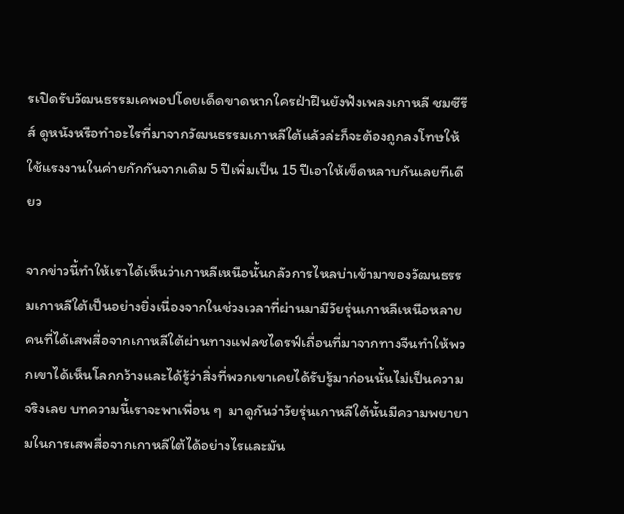รเปิดรับวัฒนธรรมเคพอปโดยเด็ดขาดหากใครฝ่าฝืนยังฟังเพลงเกาหลี ชมซีรีส์ ดูหนังหรือทำอะไรที่มาจากวัฒนธรรมเกาหลีใต้แล้วล่ะก็จะต้องถูกลงโทษให้ใช้แรงงานในค่ายกักกันจากเดิม 5 ปีเพิ่มเป็น 15 ปีเอาให้เข็ดหลาบกันเลยทีเดียว

จากข่าวนี้ทำให้เราได้เห็นว่าเกาหลีเหนือนั้นกลัวการไหลบ่าเข้ามาของวัฒนธรรมเกาหลีใต้เป็นอย่างยิ่งเนื่องจากในช่วงเวลาที่ผ่านมามีวัยรุ่นเกาหลีเหนือหลายคนที่ได้เสพสื่อจากเกาหลีใต้ผ่านทางแฟลชไดรฟ์เถื่อนที่มาจากทางจีนทำให้พวกเขาได้เห็นโลกกว้างและได้รู้ว่าสิ่งที่พวกเขาเคยได้รับรู้มาก่อนนั้นไม่เป็นความจริงเลย บทความนี้เราจะพาเพื่อน ๆ  มาดูกันว่าวัยรุ่นเกาหลีใต้นั้นมีความพยายามในการเสพสื่อจากเกาหลีใต้ได้อย่างไรและมัน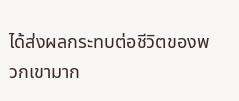ได้ส่งผลกระทบต่อชีวิตของพวกเขามาก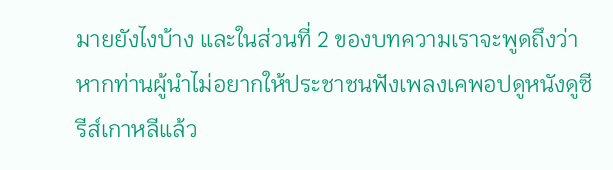มายยังไงบ้าง และในส่วนที่ 2 ของบทความเราจะพูดถึงว่าหากท่านผู้นำไม่อยากให้ประชาชนฟังเพลงเคพอปดูหนังดูซีรีส์เกาหลีแล้ว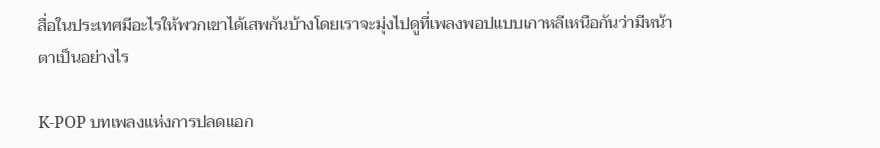สื่อในประเทศมีอะไรให้พวกเขาได้เสพกันบ้างโดยเราจะมุ่งไปดูที่เพลงพอปแบบเกาหลีเหนือกันว่ามีหน้าตาเป็นอย่างไร

K-POP บทเพลงแห่งการปลดแอก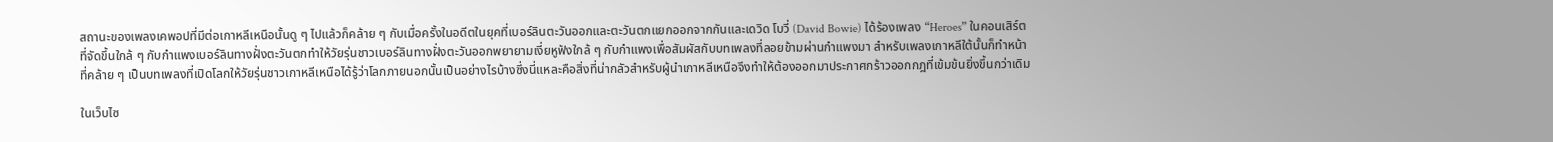สถานะของเพลงเคพอปที่มีต่อเกาหลีเหนือนั้นดู ๆ ไปแล้วก็คล้าย ๆ กับเมื่อครั้งในอดีตในยุคที่เบอร์ลินตะวันออกและตะวันตกแยกออกจากกันและเดวิด โบวี่ (David Bowie) ได้ร้องเพลง “Heroes” ในคอนเสิร์ตที่จัดขึ้นใกล้ ๆ กับกำแพงเบอร์ลินทางฝั่งตะวันตกทำให้วัยรุ่นชาวเบอร์ลินทางฝั่งตะวันออกพยายามเงี่ยหูฟังใกล้ ๆ กับกำแพงเพื่อสัมผัสกับบทเพลงที่ลอยข้ามผ่านกำแพงมา สำหรับเพลงเกาหลีใต้นั้นก็ทำหน้าที่คล้าย ๆ เป็นบทเพลงที่เปิดโลกให้วัยรุ่นชาวเกาหลีเหนือได้รู้ว่าโลกภายนอกนั้นเป็นอย่างไรบ้างซึ่งนี่แหละคือสิ่งที่น่ากลัวสำหรับผู้นำเกาหลีเหนือจึงทำให้ต้องออกมาประกาศกร้าวออกกฎที่เข้มข้นยิ่งขึ้นกว่าเดิม

ในเว็บไซ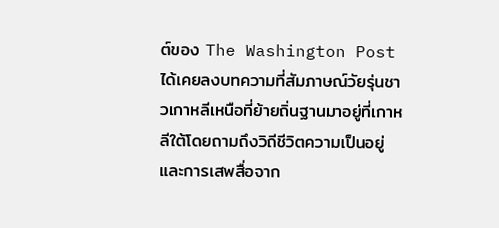ต์ของ The Washington Post ได้เคยลงบทความที่สัมภาษณ์วัยรุ่นชาวเกาหลีเหนือที่ย้ายถิ่นฐานมาอยู่ที่เกาหลีใต้โดยถามถึงวิถีชีวิตความเป็นอยู่และการเสพสื่อจาก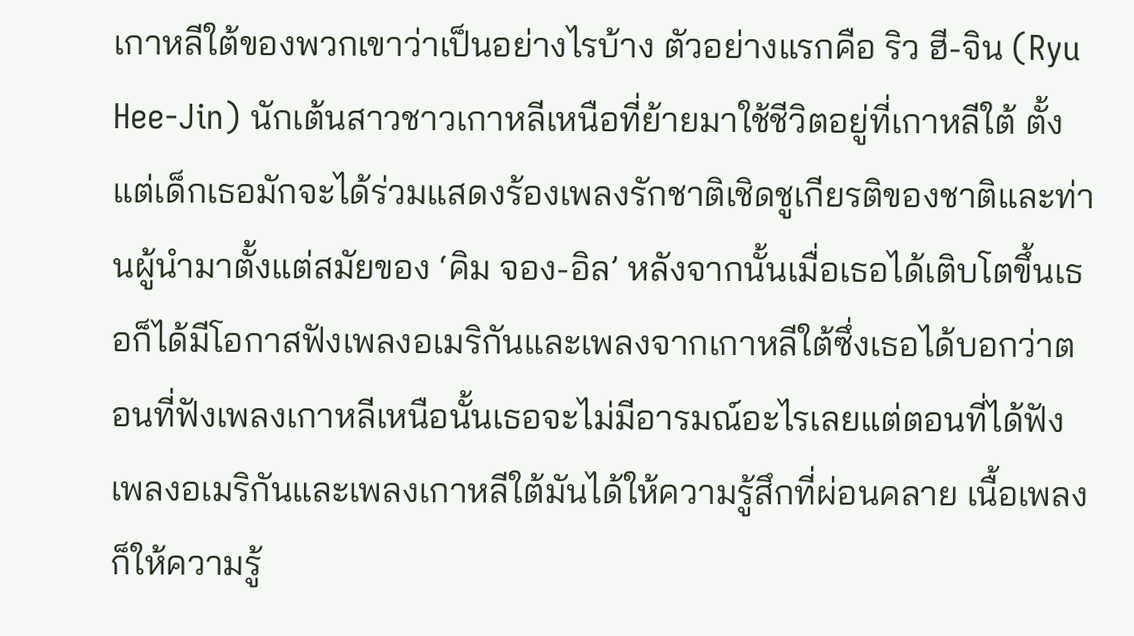เกาหลีใต้ของพวกเขาว่าเป็นอย่างไรบ้าง ตัวอย่างแรกคือ ริว ฮี-จิน (Ryu Hee-Jin) นักเต้นสาวชาวเกาหลีเหนือที่ย้ายมาใช้ชีวิตอยู่ที่เกาหลีใต้ ตั้งแต่เด็กเธอมักจะได้ร่วมแสดงร้องเพลงรักชาติเชิดชูเกียรติของชาติและท่านผู้นำมาตั้งแต่สมัยของ ‘คิม จอง-อิล’ หลังจากนั้นเมื่อเธอได้เติบโตขึ้นเธอก็ได้มีโอกาสฟังเพลงอเมริกันและเพลงจากเกาหลีใต้ซึ่งเธอได้บอกว่าตอนที่ฟังเพลงเกาหลีเหนือนั้นเธอจะไม่มีอารมณ์อะไรเลยแต่ตอนที่ได้ฟังเพลงอเมริกันและเพลงเกาหลีใต้มันได้ให้ความรู้สึกที่ผ่อนคลาย เนื้อเพลงก็ให้ความรู้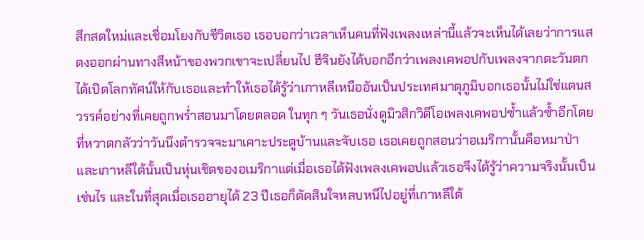สึกสดใหม่และเชื่อมโยงกับชีวิตเธอ เธอบอกว่าเวลาเห็นคนที่ฟังเพลงเหล่านี้แล้วจะเห็นได้เลยว่าการแสดงออกผ่านทางสีหน้าของพวกเขาจะเปลี่ยนไป ฮีจินยังได้บอกอีกว่าเพลงเคพอปกับเพลงจากตะวันตกได้เปิดโลกทัศน์ให้กับเธอและทำให้เธอได้รู้ว่าเกาหลีเหนืออันเป็นประเทศมาตุภูมิบอกเธอนั้นไม่ใช่แดนสวรรค์อย่างที่เคยถูกพร่ำสอนมาโดยตลอด ในทุก ๆ วันเธอนั่งดูมิวสิกวิดีโอเพลงเคพอปซ้ำแล้วซ้ำอีกโดยที่หวาดกลัวว่าวันนึงตำรวจจะมาเคาะประตูบ้านและจับเธอ เธอเคยถูกสอนว่าอเมริกานั้นคือหมาป่าและเกาหลีใต้นั้นเป็นหุ่นเชิดของอเมริกาแต่เมื่อเธอได้ฟังเพลงเคพอปแล้วเธอจึงได้รู้ว่าความจริงนั้นเป็นเช่นไร และในที่สุดเมื่อเธออายุได้ 23 ปีเธอก็ตัดสินใจหลบหนีไปอยู่ที่เกาหลีใต้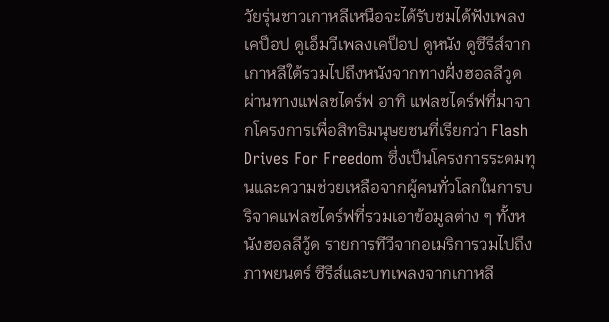วัยรุ่นชาวเกาหลีเหนือจะได้รับชมได้ฟังเพลงเคป็อป ดูเอ็มวีเพลงเคป็อป ดูหนัง ดูซีรีส์จากเกาหลีใต้รวมไปถึงหนังจากทางฝั่งฮอลลีวูดผ่านทางแฟลชไดร์ฟ อาทิ แฟลชไดร์ฟที่มาจากโครงการเพื่อสิทธิมนุษยชนที่เรียกว่า Flash Drives For Freedom ซึ่งเป็นโครงการระดมทุนและความช่วยเหลือจากผู้คนทั่วโลกในการบริจาคแฟลชไดร์ฟที่รวมเอาข้อมูลต่าง ๆ ทั้งหนังฮอลลีวู้ด รายการทีวีจากอเมริการวมไปถึงภาพยนตร์ ซีรีส์และบทเพลงจากเกาหลี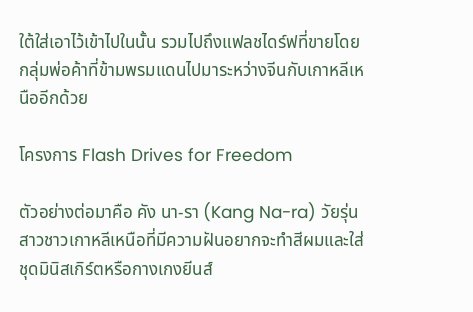ใต้ใส่เอาไว้เข้าไปในนั้น รวมไปถึงแฟลชไดร์ฟที่ขายโดยกลุ่มพ่อค้าที่ข้ามพรมแดนไปมาระหว่างจีนกับเกาหลีเหนืออีกด้วย

โครงการ Flash Drives for Freedom

ตัวอย่างต่อมาคือ คัง นา-รา (Kang Na-ra) วัยรุ่นสาวชาวเกาหลีเหนือที่มีความฝันอยากจะทำสีผมและใส่ชุดมินิสเกิร์ตหรือกางเกงยีนส์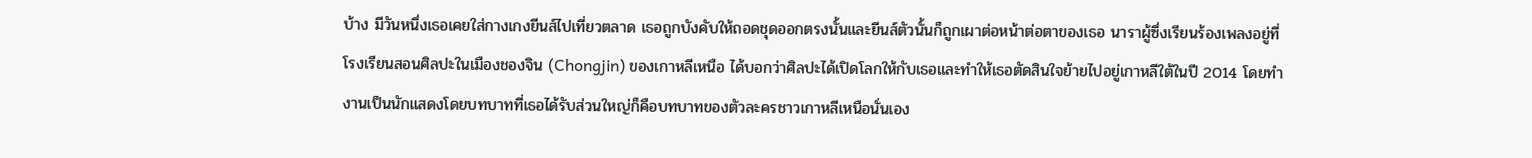บ้าง มีวันหนึ่งเธอเคยใส่กางเกงยีนส์ไปเที่ยวตลาด เธอถูกบังคับให้ถอดชุดออกตรงนั้นและยีนส์ตัวนั้นก็ถูกเผาต่อหน้าต่อตาของเธอ นาราผู้ซึ่งเรียนร้องเพลงอยู่ที่โรงเรียนสอนศิลปะในเมืองชองจิน (Chongjin) ของเกาหลีเหนือ ได้บอกว่าศิลปะได้เปิดโลกให้กับเธอและทำให้เธอตัดสินใจย้ายไปอยู่เกาหลีใต้ในปี 2014 โดยทำงานเป็นนักแสดงโดยบทบาทที่เธอได้รับส่วนใหญ่ก็คือบทบาทของตัวละครชาวเกาหลีเหนือนั่นเอง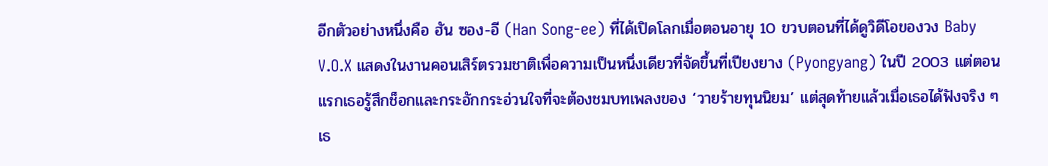อีกตัวอย่างหนึ่งคือ ฮัน ซอง-อี (Han Song-ee) ที่ได้เปิดโลกเมื่อตอนอายุ 10 ขวบตอนที่ได้ดูวิดีโอของวง Baby V.O.X แสดงในงานคอนเสิร์ตรวมชาติเพื่อความเป็นหนึ่งเดียวที่จัดขึ้นที่เปียงยาง (Pyongyang) ในปี 2003 แต่ตอนแรกเธอรู้สึกช็อกและกระอักกระอ่วนใจที่จะต้องชมบทเพลงของ ‘วายร้ายทุนนิยม’ แต่สุดท้ายแล้วเมื่อเธอได้ฟังจริง ๆ เธ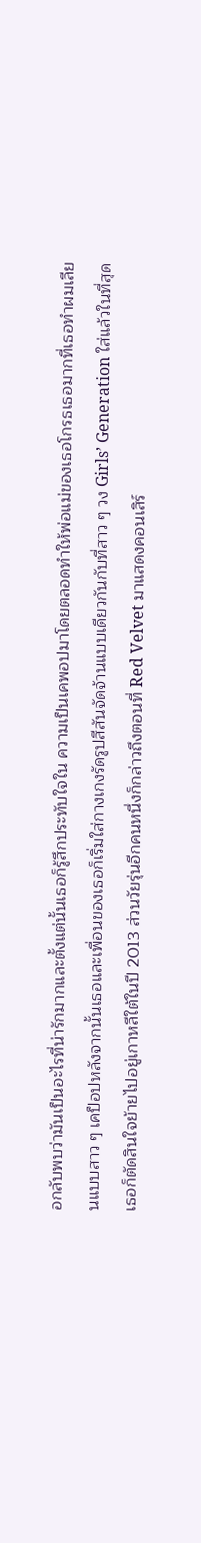อกลับพบว่ามันเป็นอะไรที่น่ารักมากและตั้งแต่นั้นเธอก็รู้สึกประทับใจใน ความเป็นเคพอปมาโดยตลอดทำให้พ่อแม่ของเธอโกรธเธอมากที่เธอทำผมเลียนแบบสาว ๆ เคป็อปหลังจากนั้นเธอและเพื่อนของเธอก็เริ่มใส่กางเกงรัดรูปสีสันจัดจ้านแบบเดียวกันกับที่สาว ๆ วง Girls’ Generation ใส่แล้วในที่สุดเธอก็ตัดสินใจย้ายไปอยู่เกาหลีใต้ในปี 2013 ส่วนวัยรุ่นอีกคนหนึ่งก็กล่าวถึงตอนที่ Red Velvet มาแสดงคอนเสิร์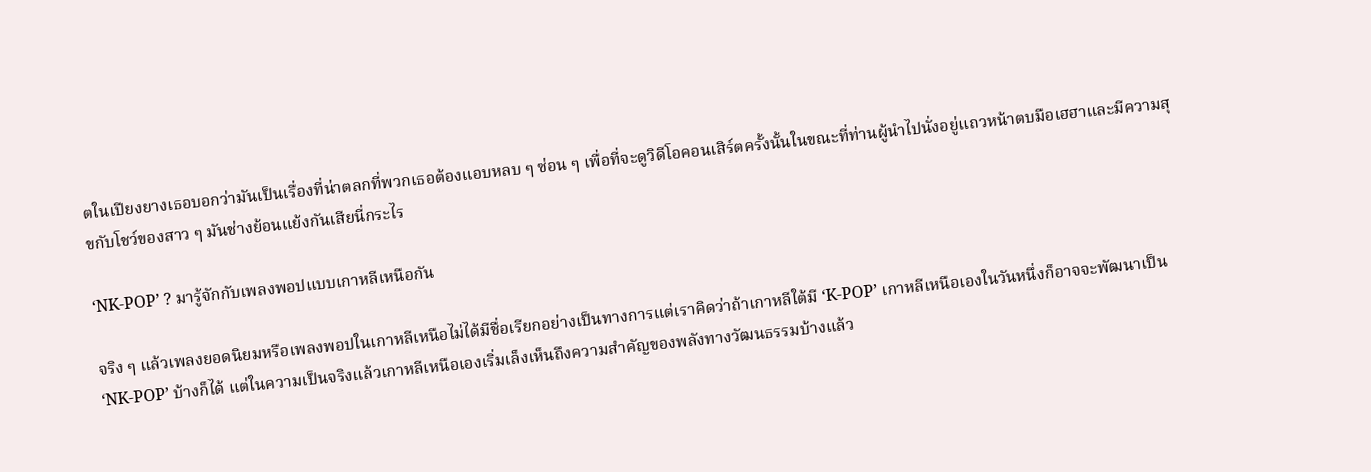ตในเปียงยางเธอบอกว่ามันเป็นเรื่องที่น่าตลกที่พวกเธอต้องแอบหลบ ๆ ซ่อน ๆ เพื่อที่จะดูวิดีโอคอนเสิร์ตครั้งนั้นในขณะที่ท่านผู้นำไปนั่งอยู่แถวหน้าตบมือเฮฮาและมีความสุขกับโชว์ของสาว ๆ มันช่างย้อนแย้งกันเสียนี่กระไร

‘NK-POP’ ? มารู้จักกับเพลงพอปแบบเกาหลีเหนือกัน

จริง ๆ แล้วเพลงยอดนิยมหรือเพลงพอปในเกาหลีเหนือไม่ได้มีชื่อเรียกอย่างเป็นทางการแต่เราคิดว่าถ้าเกาหลีใต้มี ‘K-POP’ เกาหลีเหนือเองในวันหนึ่งก็อาจจะพัฒนาเป็น ‘NK-POP’ บ้างก็ได้ แต่ในความเป็นจริงแล้วเกาหลีเหนือเองเริ่มเล็งเห็นถึงความสำคัญของพลังทางวัฒนธรรมบ้างแล้ว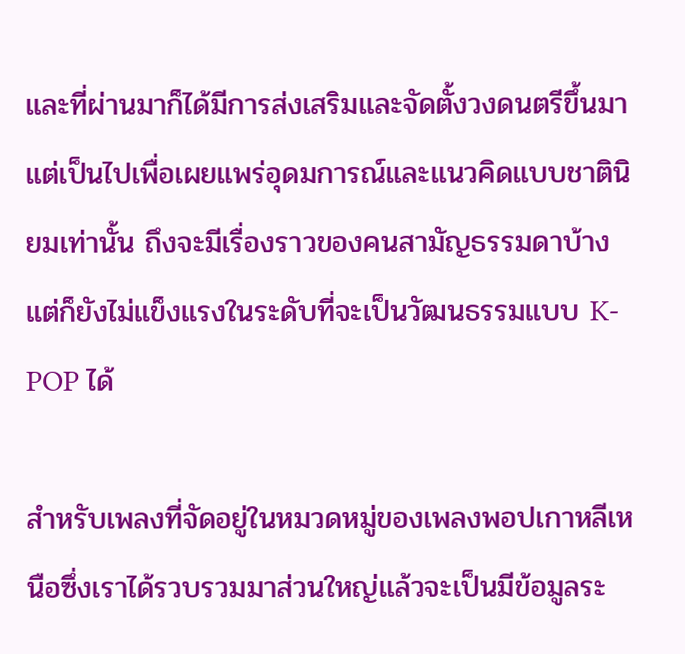และที่ผ่านมาก็ได้มีการส่งเสริมและจัดตั้งวงดนตรีขึ้นมา แต่เป็นไปเพื่อเผยแพร่อุดมการณ์และแนวคิดแบบชาตินิยมเท่านั้น ถึงจะมีเรื่องราวของคนสามัญธรรมดาบ้างแต่ก็ยังไม่แข็งแรงในระดับที่จะเป็นวัฒนธรรมแบบ K-POP ได้

สำหรับเพลงที่จัดอยู่ในหมวดหมู่ของเพลงพอปเกาหลีเหนือซึ่งเราได้รวบรวมมาส่วนใหญ่แล้วจะเป็นมีข้อมูลระ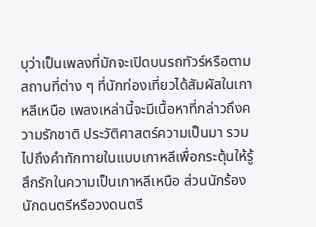บุว่าเป็นเพลงที่มักจะเปิดบนรถทัวร์หรือตามสถานที่ต่าง ๆ ที่นักท่องเที่ยวได้สัมผัสในเกาหลีเหนือ เพลงเหล่านี้จะมีเนื้อหาที่กล่าวถึงความรักชาติ ประวัติศาสตร์ความเป็นมา รวมไปถึงคำทักทายในแบบเกาหลีเพื่อกระตุ้นให้รู้สึกรักในความเป็นเกาหลีเหนือ ส่วนนักร้องนักดนตรีหรือวงดนตรี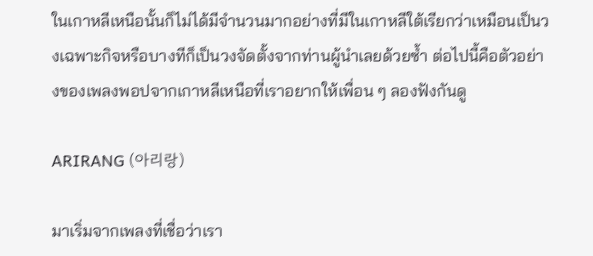ในเกาหลีเหนือนั้นก็ไม่ได้มีจำนวนมากอย่างที่มีในเกาหลีใต้เรียกว่าเหมือนเป็นวงเฉพาะกิจหรือบางทีก็เป็นวงจัดตั้งจากท่านผู้นำเลยด้วยซ้ำ ต่อไปนี้คือตัวอย่างของเพลงพอปจากเกาหลีเหนือที่เราอยากให้เพื่อน ๆ ลองฟังกันดู

ARIRANG (아리랑)

มาเริ่มจากเพลงที่เชื่อว่าเรา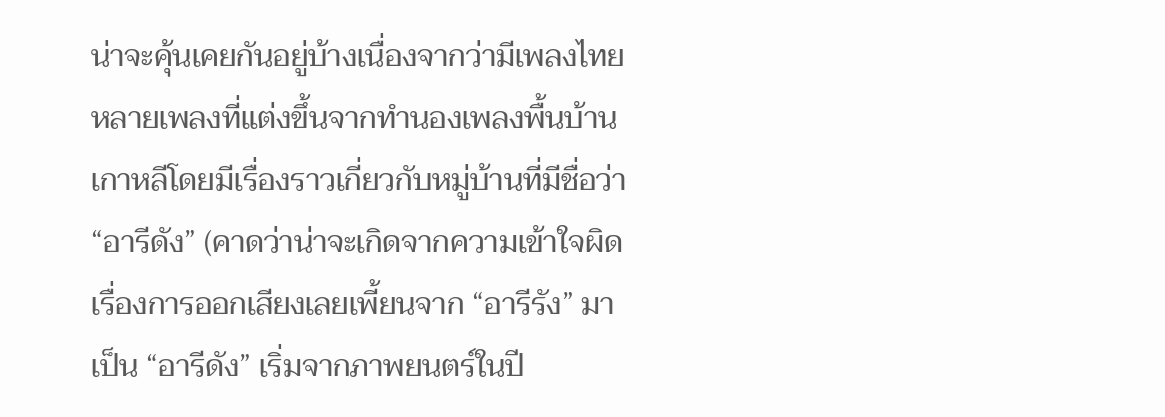น่าจะคุ้นเคยกันอยู่บ้างเนื่องจากว่ามีเพลงไทยหลายเพลงที่แต่งขึ้นจากทำนองเพลงพื้นบ้านเกาหลีโดยมีเรื่องราวเกี่ยวกับหมู่บ้านที่มีชื่อว่า “อารีดัง” (คาดว่าน่าจะเกิดจากความเข้าใจผิดเรื่องการออกเสียงเลยเพี้ยนจาก “อารีรัง” มาเป็น “อารีดัง” เริ่มจากภาพยนตร์ในปี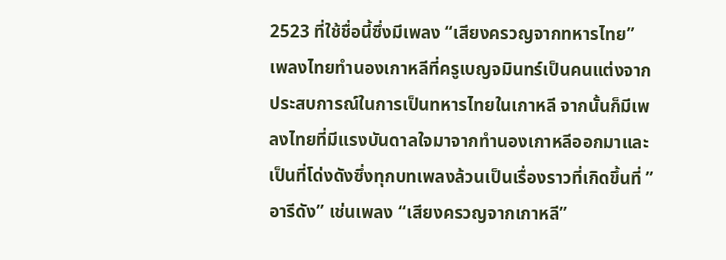2523 ที่ใช้ชื่อนี้ซึ่งมีเพลง “เสียงครวญจากทหารไทย” เพลงไทยทำนองเกาหลีที่ครูเบญจมินทร์เป็นคนแต่งจากประสบการณ์ในการเป็นทหารไทยในเกาหลี จากนั้นก็มีเพลงไทยที่มีแรงบันดาลใจมาจากทำนองเกาหลีออกมาและเป็นที่โด่งดังซึ่งทุกบทเพลงล้วนเป็นเรื่องราวที่เกิดขึ้นที่ ”อารีดัง” เช่นเพลง “เสียงครวญจากเกาหลี”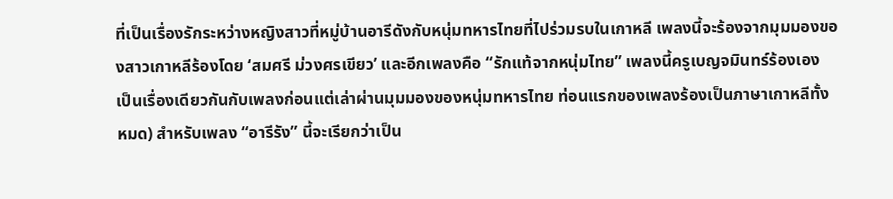ที่เป็นเรื่องรักระหว่างหญิงสาวที่หมู่บ้านอารีดังกับหนุ่มทหารไทยที่ไปร่วมรบในเกาหลี เพลงนี้จะร้องจากมุมมองของสาวเกาหลีร้องโดย ‘สมศรี ม่วงศรเขียว’ และอีกเพลงคือ “รักแท้จากหนุ่มไทย” เพลงนี้ครูเบญจมินทร์ร้องเอง เป็นเรื่องเดียวกันกับเพลงก่อนแต่เล่าผ่านมุมมองของหนุ่มทหารไทย ท่อนแรกของเพลงร้องเป็นภาษาเกาหลีทั้งหมด) สำหรับเพลง “อารีรัง” นี้จะเรียกว่าเป็น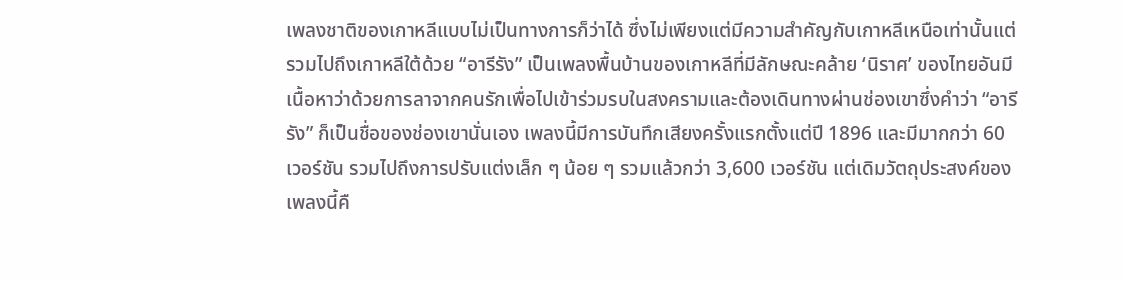เพลงชาติของเกาหลีแบบไม่เป็นทางการก็ว่าได้ ซึ่งไม่เพียงแต่มีความสำคัญกับเกาหลีเหนือเท่านั้นแต่รวมไปถึงเกาหลีใต้ด้วย “อารีรัง” เป็นเพลงพื้นบ้านของเกาหลีที่มีลักษณะคล้าย ‘นิราศ’ ของไทยอันมีเนื้อหาว่าด้วยการลาจากคนรักเพื่อไปเข้าร่วมรบในสงครามและต้องเดินทางผ่านช่องเขาซึ่งคำว่า “อารีรัง” ก็เป็นชื่อของช่องเขานั่นเอง เพลงนี้มีการบันทึกเสียงครั้งแรกตั้งแต่ปี 1896 และมีมากกว่า 60 เวอร์ชัน รวมไปถึงการปรับแต่งเล็ก ๆ น้อย ๆ รวมแล้วกว่า 3,600 เวอร์ชัน แต่เดิมวัตถุประสงค์ของเพลงนี้คื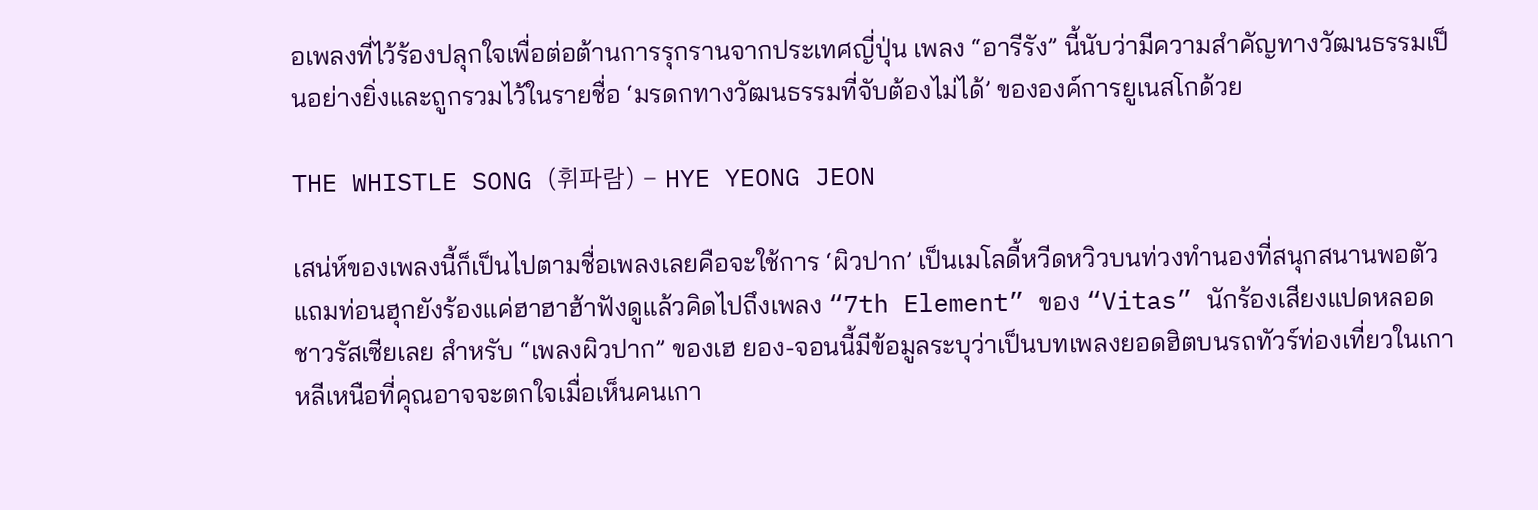อเพลงที่ไว้ร้องปลุกใจเพื่อต่อต้านการรุกรานจากประเทศญี่ปุ่น เพลง “อารีรัง” นี้นับว่ามีความสำคัญทางวัฒนธรรมเป็นอย่างยิ่งและถูกรวมไว้ในรายชื่อ ‘มรดกทางวัฒนธรรมที่จับต้องไม่ได้’ ขององค์การยูเนสโกด้วย

THE WHISTLE SONG (휘파람) – HYE YEONG JEON

เสน่ห์ของเพลงนี้ก็เป็นไปตามชื่อเพลงเลยคือจะใช้การ ‘ผิวปาก’ เป็นเมโลดี้หวีดหวิวบนท่วงทำนองที่สนุกสนานพอตัว แถมท่อนฮุกยังร้องแค่ฮาฮาฮ้าฟังดูแล้วคิดไปถึงเพลง “7th Element” ของ “Vitas” นักร้องเสียงแปดหลอดชาวรัสเซียเลย สำหรับ “เพลงผิวปาก” ของเฮ ยอง-จอนนี้มีข้อมูลระบุว่าเป็นบทเพลงยอดฮิตบนรถทัวร์ท่องเที่ยวในเกาหลีเหนือที่คุณอาจจะตกใจเมื่อเห็นคนเกา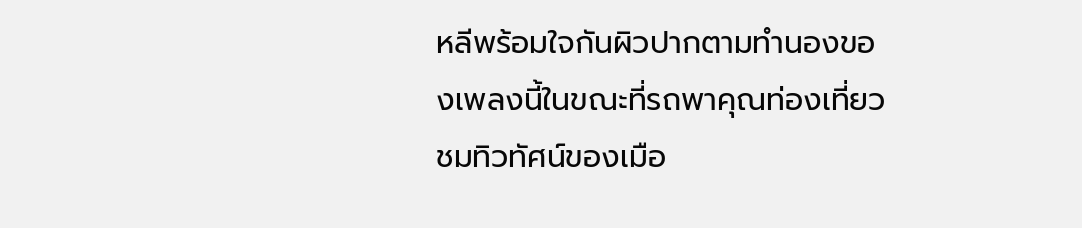หลีพร้อมใจกันผิวปากตามทำนองของเพลงนี้ในขณะที่รถพาคุณท่องเที่ยวชมทิวทัศน์ของเมือ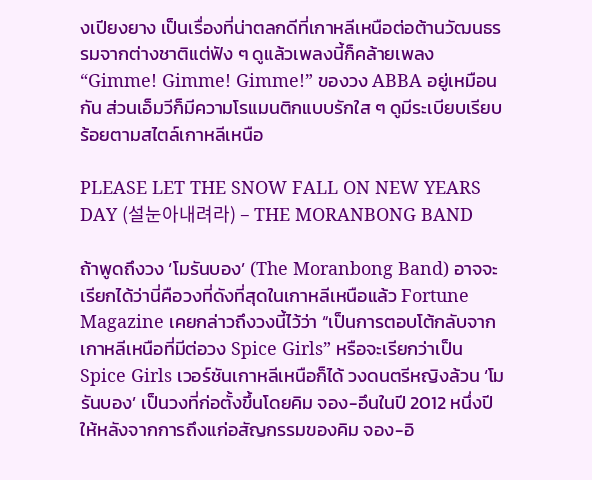งเปียงยาง เป็นเรื่องที่น่าตลกดีที่เกาหลีเหนือต่อต้านวัฒนธรรมจากต่างชาติแต่ฟัง ๆ ดูแล้วเพลงนี้ก็คล้ายเพลง “Gimme! Gimme! Gimme!” ของวง ABBA อยู่เหมือนกัน ส่วนเอ็มวีก็มีความโรแมนติกแบบรักใส ๆ ดูมีระเบียบเรียบร้อยตามสไตล์เกาหลีเหนือ

PLEASE LET THE SNOW FALL ON NEW YEARS DAY (설눈아내려라) – THE MORANBONG BAND

ถ้าพูดถึงวง ‘โมรันบอง’ (The Moranbong Band) อาจจะเรียกได้ว่านี่คือวงที่ดังที่สุดในเกาหลีเหนือแล้ว Fortune Magazine เคยกล่าวถึงวงนี้ไว้ว่า “เป็นการตอบโต้กลับจากเกาหลีเหนือที่มีต่อวง Spice Girls” หรือจะเรียกว่าเป็น Spice Girls เวอร์ชันเกาหลีเหนือก็ได้ วงดนตรีหญิงล้วน ‘โมรันบอง’ เป็นวงที่ก่อตั้งขึ้นโดยคิม จอง-อึนในปี 2012 หนึ่งปีให้หลังจากการถึงแก่อสัญกรรมของคิม จอง-อิ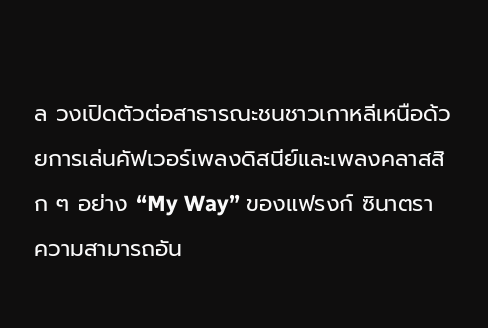ล วงเปิดตัวต่อสาธารณะชนชาวเกาหลีเหนือด้วยการเล่นคัฟเวอร์เพลงดิสนีย์และเพลงคลาสสิก ๆ อย่าง “My Way” ของแฟรงก์ ซินาตรา ความสามารถอัน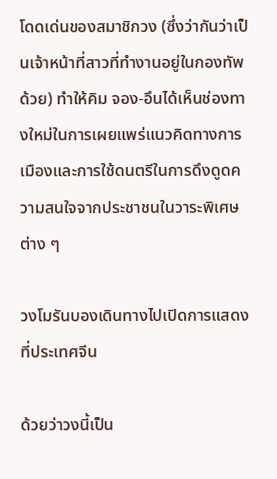โดดเด่นของสมาชิกวง (ซึ่งว่ากันว่าเป็นเจ้าหน้าที่สาวที่ทำงานอยู่ในกองทัพด้วย) ทำให้คิม จอง-อึนได้เห็นช่องทางใหม่ในการเผยแพร่แนวคิดทางการเมืองและการใช้ดนตรีในการดึงดูดความสนใจจากประชาชนในวาระพิเศษต่าง ๆ

วงโมรันบองเดินทางไปเปิดการแสดงที่ประเทศจีน

ด้วยว่าวงนี้เป็น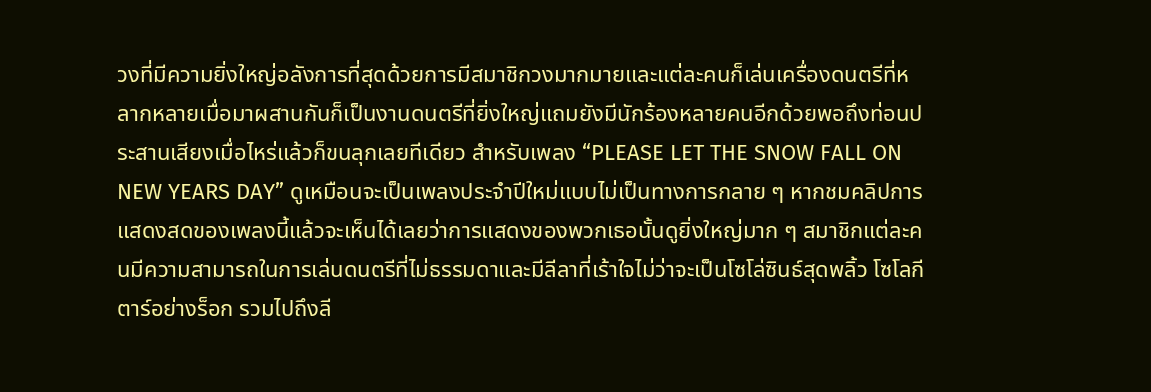วงที่มีความยิ่งใหญ่อลังการที่สุดด้วยการมีสมาชิกวงมากมายและแต่ละคนก็เล่นเครื่องดนตรีที่หลากหลายเมื่อมาผสานกันก็เป็นงานดนตรีที่ยิ่งใหญ่แถมยังมีนักร้องหลายคนอีกด้วยพอถึงท่อนประสานเสียงเมื่อไหร่แล้วก็ขนลุกเลยทีเดียว สำหรับเพลง “PLEASE LET THE SNOW FALL ON NEW YEARS DAY” ดูเหมือนจะเป็นเพลงประจำปีใหม่แบบไม่เป็นทางการกลาย ๆ หากชมคลิปการแสดงสดของเพลงนี้แล้วจะเห็นได้เลยว่าการแสดงของพวกเธอนั้นดูยิ่งใหญ่มาก ๆ สมาชิกแต่ละคนมีความสามารถในการเล่นดนตรีที่ไม่ธรรมดาและมีลีลาที่เร้าใจไม่ว่าจะเป็นโซโล่ซินธ์สุดพลิ้ว โซโลกีตาร์อย่างร็อก รวมไปถึงลี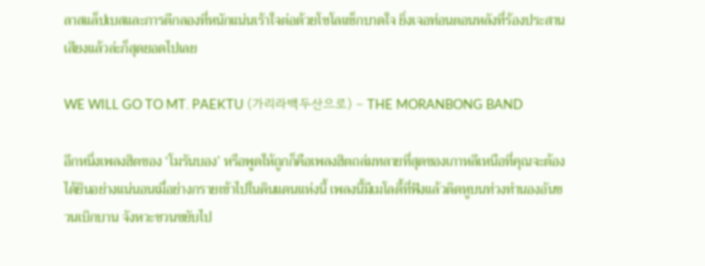ลาสแล็ปเบสและการตีกลองที่หนักแน่นเร้าใจต่อด้วยโซโลแซ็กบาดใจ ยิ่งเจอท่อนตอนหลังที่ร้องประสานเสียงแล้วล่ะก็สุดยอดไปเลย

WE WILL GO TO MT. PAEKTU (가리라백두산으로) – THE MORANBONG BAND

อีกหนึ่งเพลงฮิตของ ‘โมรันบอง’ หรือพูดให้ถูกก็คือเพลงฮิตถล่มทลายที่สุดของเกาหลีเหนือที่คุณจะต้องได้ยินอย่างแน่นอนเมื่อย่างกรายเข้าไปในดินแดนแห่งนี้ เพลงนี้มีเมโลดี้ที่ฟังแล้วติดหูบนท่วงทำนองอันชวนเบิกบาน จังหวะชวนขยับไป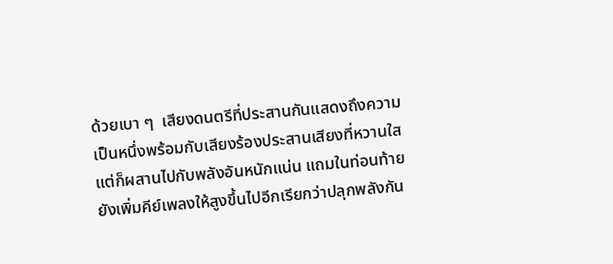ด้วยเบา ๆ  เสียงดนตรีที่ประสานกันแสดงถึงความเป็นหนึ่งพร้อมกับเสียงร้องประสานเสียงที่หวานใสแต่ก็ผสานไปกับพลังอันหนักแน่น แถมในท่อนท้ายยังเพิ่มคีย์เพลงให้สูงขึ้นไปอีกเรียกว่าปลุกพลังกัน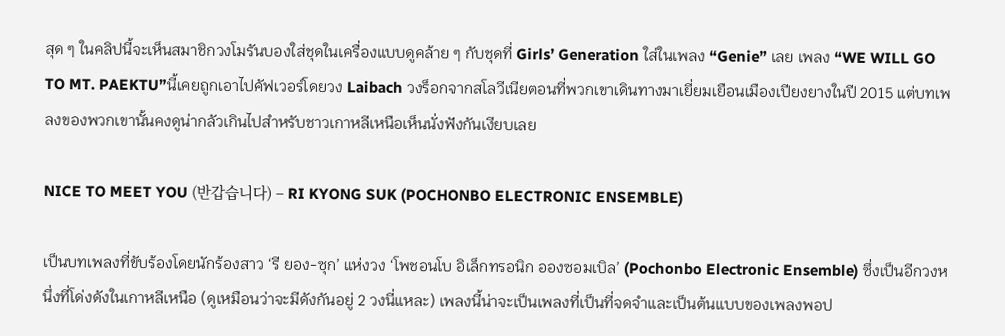สุด ๆ ในคลิปนี้จะเห็นสมาชิกวงโมรันบองใส่ชุดในเครื่องแบบดูคล้าย ๆ กับชุดที่ Girls’ Generation ใส่ในเพลง “Genie” เลย เพลง “WE WILL GO TO MT. PAEKTU”นี้เคยถูกเอาไปคัฟเวอร์โดยวง Laibach วงร็อกจากสโลวีเนียตอนที่พวกเขาเดินทางมาเยี่ยมเยือนเมืองเปียงยางในปี 2015 แต่บทเพลงของพวกเขานั้นคงดูน่ากลัวเกินไปสำหรับชาวเกาหลีเหนือเห็นนั่งฟังกันเงียบเลย

NICE TO MEET YOU (반갑습니다) – RI KYONG SUK (POCHONBO ELECTRONIC ENSEMBLE)

เป็นบทเพลงที่ขับร้องโดยนักร้องสาว ‘รี ยอง-ซุก’ แห่งวง ‘โพชอนโบ อิเล็กทรอนิก อองซอมเบิล’ (Pochonbo Electronic Ensemble) ซึ่งเป็นอีกวงหนึ่งที่โด่งดังในเกาหลีเหนือ (ดูเหมือนว่าจะมีดังกันอยู่ 2 วงนี่แหละ) เพลงนี้น่าจะเป็นเพลงที่เป็นที่จดจำและเป็นต้นแบบของเพลงพอป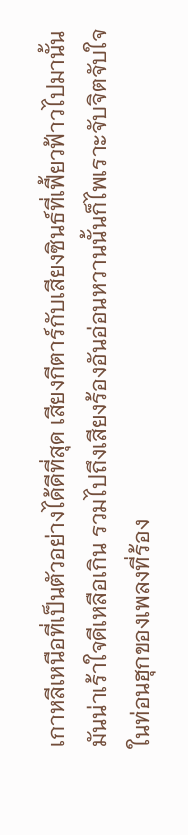เกาหลีเหนือที่เป็นตัวอย่างได้ดีที่สุด เสียงกีตาร์กับเสียงซินธ์ที่เฟี้ยวฟ้าวไปมานั้นมันน่าเร้าใจดีเหลือเกิน รวมไปถึงเสียงร้องอันอ่อนหวานนั้นก็ไพเราะจับจิตจับใจ ในท่อนฮุกของเพลงที่ร้อง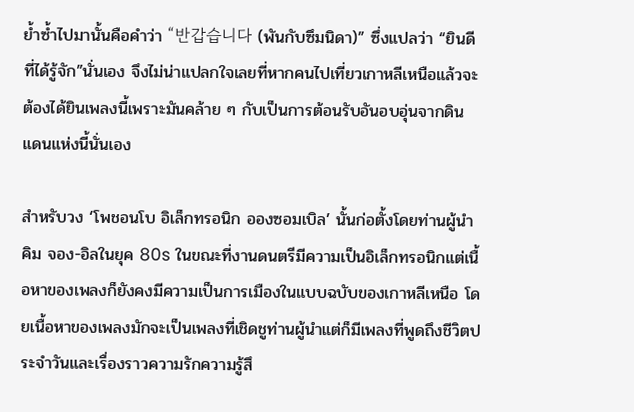ย้ำซ้ำไปมานั้นคือคำว่า “반갑습니다 (พันกับซึมนิดา)” ซึ่งแปลว่า “ยินดีที่ได้รู้จัก”นั่นเอง จึงไม่น่าแปลกใจเลยที่หากคนไปเที่ยวเกาหลีเหนือแล้วจะต้องได้ยินเพลงนี้เพราะมันคล้าย ๆ กับเป็นการต้อนรับอันอบอุ่นจากดินแดนแห่งนี้นั่นเอง

สำหรับวง ‘โพชอนโบ อิเล็กทรอนิก อองซอมเบิล’ นั้นก่อตั้งโดยท่านผู้นำคิม จอง-อิลในยุค 80s ในขณะที่งานดนตรีมีความเป็นอิเล็กทรอนิกแต่เนื้อหาของเพลงก็ยังคงมีความเป็นการเมืองในแบบฉบับของเกาหลีเหนือ โดยเนื้อหาของเพลงมักจะเป็นเพลงที่เชิดชูท่านผู้นำแต่ก็มีเพลงที่พูดถึงชีวิตประจำวันและเรื่องราวความรักความรู้สึ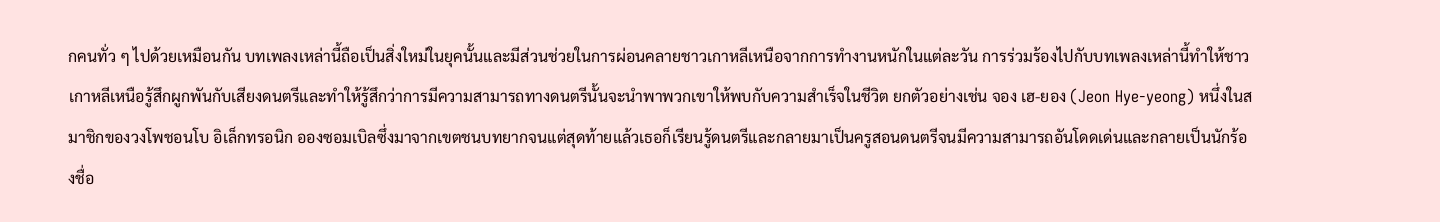กคนทั่ว ๆ ไปด้วยเหมือนกัน บทเพลงเหล่านี้ถือเป็นสิ่งใหม่ในยุคนั้นและมีส่วนช่วยในการผ่อนคลายชาวเกาหลีเหนือจากการทำงานหนักในแต่ละวัน การร่วมร้องไปกับบทเพลงเหล่านี้ทำให้ชาวเกาหลีเหนือรู้สึกผูกพันกับเสียงดนตรีและทำให้รู้สึกว่าการมีความสามารถทางดนตรีนั้นจะนำพาพวกเขาให้พบกับความสำเร็จในชีวิต ยกตัวอย่างเช่น จอง เฮ-ยอง (Jeon Hye-yeong) หนึ่งในสมาชิกของวงโพชอนโบ อิเล็กทรอนิก อองซอมเบิลซึ่งมาจากเขตชนบทยากจนแต่สุดท้ายแล้วเธอก็เรียนรู้ดนตรีและกลายมาเป็นครูสอนดนตรีจนมีความสามารถอันโดดเด่นและกลายเป็นนักร้องชื่อ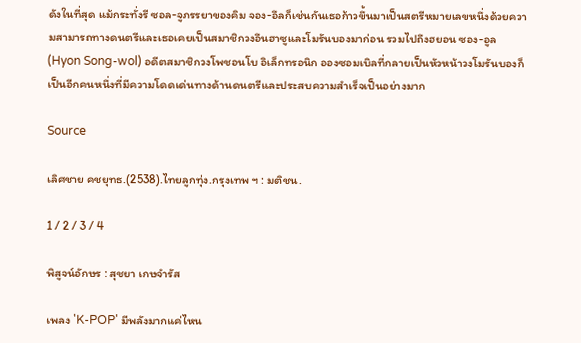ดังในที่สุด แม้กระทั่งรี ซอล-จูภรรยาของคิม จอง-อึลก็เช่นกันเธอก้าวขึ้นมาเป็นสตรีหมายเลขหนึ่งด้วยความสามารถทางดนตรีและเธอเคยเป็นสมาชิกวงอึนฮาซูและโมรันบองมาก่อน รวมไปถึงฮยอน ซอง-อูล (Hyon Song-wol) อดีตสมาชิกวงโพชอนโบ อิเล็กทรอนิก อองซอมเบิลที่กลายเป็นหัวหน้าวงโมรันบองก็เป็นอีกคนหนึ่งที่มีความโดดเด่นทางด้านดนตรีและประสบความสำเร็จเป็นอย่างมาก

Source

เลิศชาย คชยุทธ.(2538).ไทยลูกทุ่ง.กรุงเทพ ฯ : มติชน.

1 / 2 / 3 / 4

พิสูจน์อักษร : สุชยา เกษจำรัส

เพลง 'K-POP' มีพลังมากแค่ไหน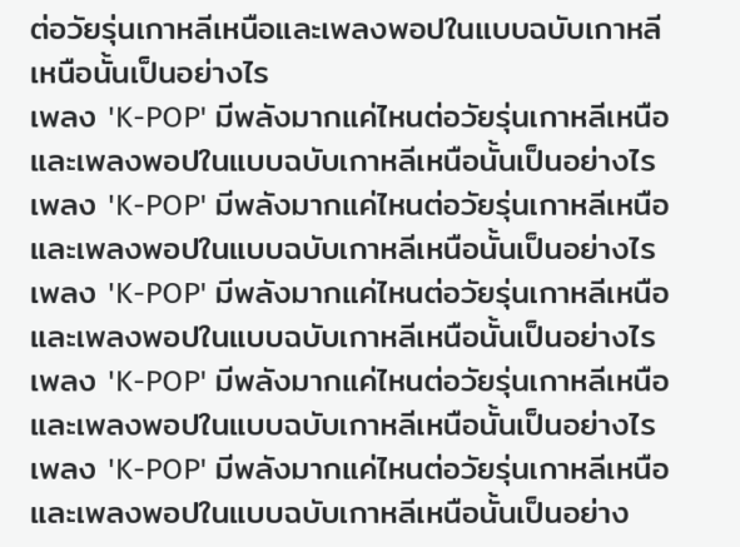ต่อวัยรุ่นเกาหลีเหนือและเพลงพอปในแบบฉบับเกาหลีเหนือนั้นเป็นอย่างไร
เพลง 'K-POP' มีพลังมากแค่ไหนต่อวัยรุ่นเกาหลีเหนือและเพลงพอปในแบบฉบับเกาหลีเหนือนั้นเป็นอย่างไร
เพลง 'K-POP' มีพลังมากแค่ไหนต่อวัยรุ่นเกาหลีเหนือและเพลงพอปในแบบฉบับเกาหลีเหนือนั้นเป็นอย่างไร
เพลง 'K-POP' มีพลังมากแค่ไหนต่อวัยรุ่นเกาหลีเหนือและเพลงพอปในแบบฉบับเกาหลีเหนือนั้นเป็นอย่างไร
เพลง 'K-POP' มีพลังมากแค่ไหนต่อวัยรุ่นเกาหลีเหนือและเพลงพอปในแบบฉบับเกาหลีเหนือนั้นเป็นอย่างไร
เพลง 'K-POP' มีพลังมากแค่ไหนต่อวัยรุ่นเกาหลีเหนือและเพลงพอปในแบบฉบับเกาหลีเหนือนั้นเป็นอย่าง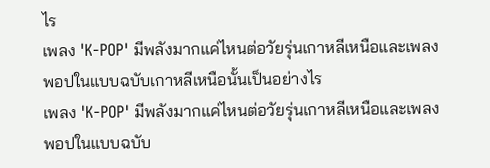ไร
เพลง 'K-POP' มีพลังมากแค่ไหนต่อวัยรุ่นเกาหลีเหนือและเพลงพอปในแบบฉบับเกาหลีเหนือนั้นเป็นอย่างไร
เพลง 'K-POP' มีพลังมากแค่ไหนต่อวัยรุ่นเกาหลีเหนือและเพลงพอปในแบบฉบับ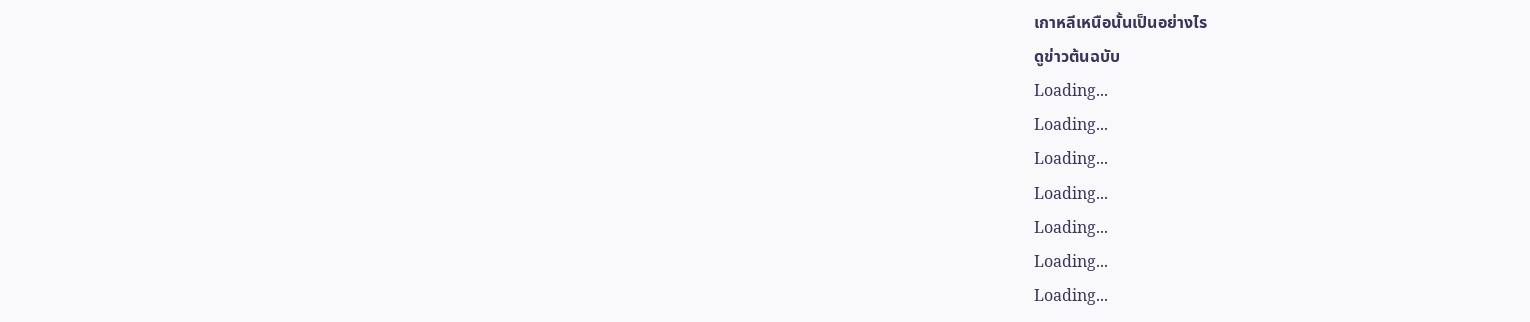เกาหลีเหนือนั้นเป็นอย่างไร
ดูข่าวต้นฉบับ
Loading...
Loading...
Loading...
Loading...
Loading...
Loading...
Loading...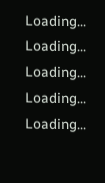Loading...
Loading...
Loading...
Loading...
Loading...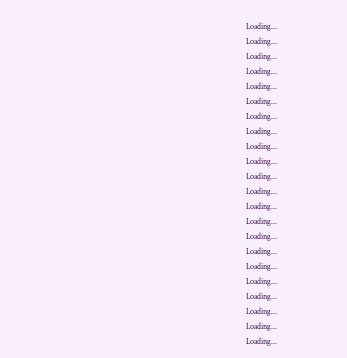Loading...
Loading...
Loading...
Loading...
Loading...
Loading...
Loading...
Loading...
Loading...
Loading...
Loading...
Loading...
Loading...
Loading...
Loading...
Loading...
Loading...
Loading...
Loading...
Loading...
Loading...
Loading...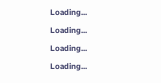Loading...
Loading...
Loading...
Loading...